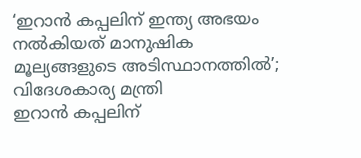‘ഇറാൻ കപ്പലിന് ഇന്ത്യ അഭയം നൽകിയത് മാനുഷിക മൂല്യങ്ങളുടെ അടിസ്ഥാനത്തിൽ’; വിദേശകാര്യ മന്ത്രി
ഇറാൻ കപ്പലിന്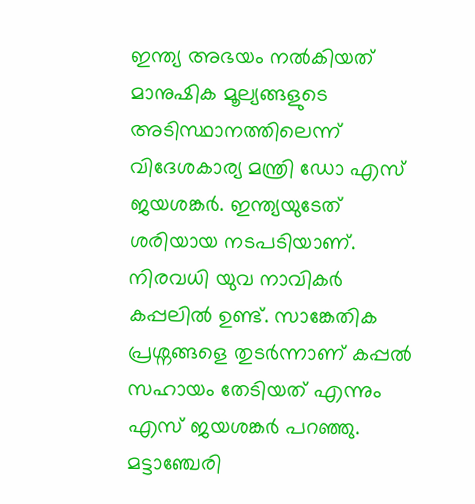ഇന്ത്യ അഭയം നൽകിയത് മാനുഷിക മൂല്യങ്ങളുടെ അടിസ്ഥാനത്തിലെന്ന് വിദേശകാര്യ മന്ത്രി ഡോ എസ് ജയശങ്കർ. ഇന്ത്യയുടേത് ശരിയായ നടപടിയാണ്. നിരവധി യുവ നാവികർ കപ്പലിൽ ഉണ്ട്. സാങ്കേതിക പ്രശ്നങ്ങളെ തുടർന്നാണ് കപ്പൽ സഹായം തേടിയത് എന്നും എസ് ജയശങ്കർ പറഞ്ഞു. മട്ടാഞ്ചേരി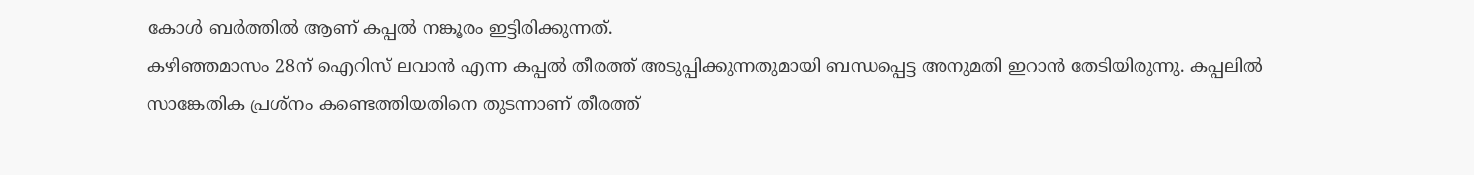കോൾ ബർത്തിൽ ആണ് കപ്പൽ നങ്കൂരം ഇട്ടിരിക്കുന്നത്.
കഴിഞ്ഞമാസം 28ന് ഐറിസ് ലവാൻ എന്ന കപ്പൽ തീരത്ത് അടുപ്പിക്കുന്നതുമായി ബന്ധപ്പെട്ട അനുമതി ഇറാൻ തേടിയിരുന്നു. കപ്പലിൽ സാങ്കേതിക പ്രശ്നം കണ്ടെത്തിയതിനെ തുടന്നാണ് തീരത്ത്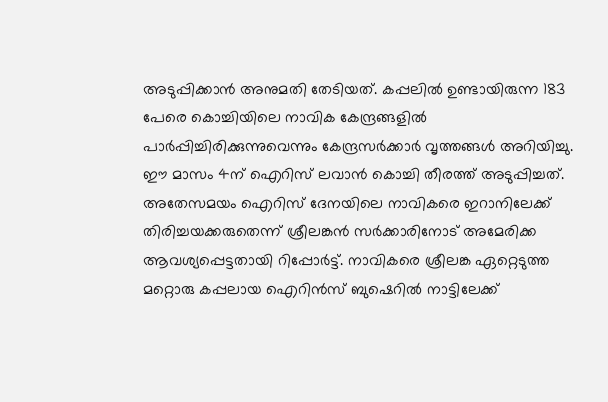അടുപ്പിക്കാൻ അനുമതി തേടിയത്. കപ്പലിൽ ഉണ്ടായിരുന്ന 183 പേരെ കൊച്ചിയിലെ നാവിക കേന്ദ്രങ്ങളിൽ പാർപ്പിച്ചിരിക്കുന്നുവെന്നും കേന്ദ്രസർക്കാർ വൃത്തങ്ങൾ അറിയിച്ചു. ഈ മാസം 4ന് ഐറിസ് ലവാൻ കൊച്ചി തീരത്ത് അടുപ്പിച്ചത്.
അതേസമയം ഐറിസ് ദേനയിലെ നാവികരെ ഇറാനിലേക്ക് തിരിച്ചയക്കരുതെന്ന് ശ്രീലങ്കൻ സർക്കാരിനോട് അമേരിക്ക ആവശ്യപ്പെട്ടതായി റിപ്പോർട്ട്. നാവികരെ ശ്രീലങ്ക ഏറ്റെടുത്ത മറ്റൊരു കപ്പലായ ഐറിൻസ് ബുഷെറിൽ നാട്ടിലേക്ക്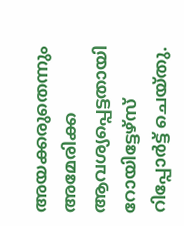അയക്കരുതെന്നും അമേരിക്ക ആവശ്യപ്പെട്ടതായി റോയിട്ടേഴ്സ് റിപ്പോർട്ട് ചെയ്തു.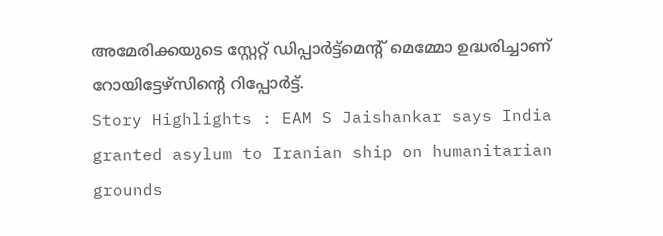അമേരിക്കയുടെ സ്റ്റേറ്റ് ഡിപ്പാർട്ട്മെന്റ് മെമ്മോ ഉദ്ധരിച്ചാണ് റോയിട്ടേഴ്സിന്റെ റിപ്പോർട്ട്.
Story Highlights : EAM S Jaishankar says India granted asylum to Iranian ship on humanitarian grounds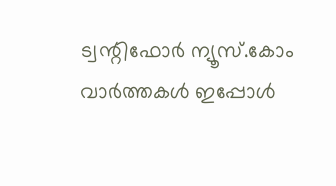ട്വന്റിഫോർ ന്യൂസ്.കോം വാർത്തകൾ ഇപ്പോൾ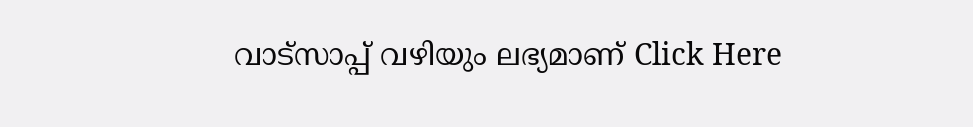വാട്സാപ്പ് വഴിയും ലഭ്യമാണ് Click Here